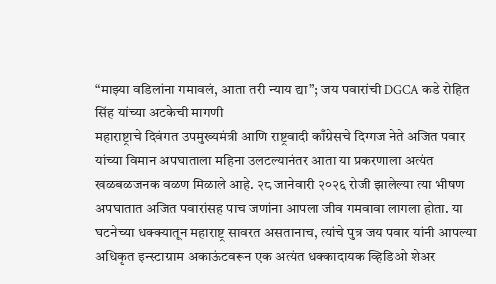“माझ्या वडिलांना गमावलं, आता तरी न्याय द्या”; जय पवारांची DGCA कडे रोहित सिंह यांच्या अटकेची मागणी
महाराष्ट्राचे दिवंगत उपमुख्यमंत्री आणि राष्ट्रवादी काँग्रेसचे दिग्गज नेते अजित पवार यांच्या विमान अपघाताला महिना उलटल्यानंतर आता या प्रकरणाला अत्यंत खळबळजनक वळण मिळाले आहे. २८ जानेवारी २०२६ रोजी झालेल्या त्या भीषण अपघातात अजित पवारांसह पाच जणांना आपला जीव गमवावा लागला होता. या घटनेच्या धक्क्यातून महाराष्ट्र सावरत असतानाच, त्यांचे पुत्र जय पवार यांनी आपल्या अधिकृत इन्स्टाग्राम अकाऊंटवरून एक अत्यंत धक्कादायक व्हिडिओ शेअर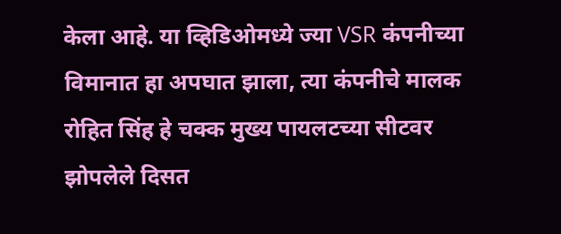केला आहे. या व्हिडिओमध्ये ज्या VSR कंपनीच्या विमानात हा अपघात झाला, त्या कंपनीचे मालक रोहित सिंह हे चक्क मुख्य पायलटच्या सीटवर झोपलेले दिसत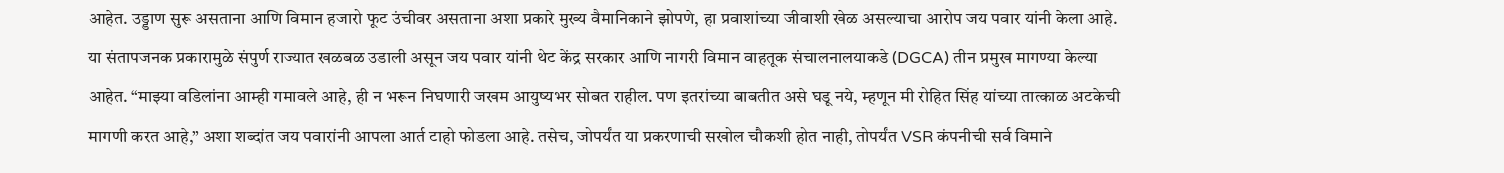आहेत. उड्डाण सुरू असताना आणि विमान हजारो फूट उंचीवर असताना अशा प्रकारे मुख्य वैमानिकाने झोपणे, हा प्रवाशांच्या जीवाशी खेळ असल्याचा आरोप जय पवार यांनी केला आहे.
या संतापजनक प्रकारामुळे संपुर्ण राज्यात खळबळ उडाली असून जय पवार यांनी थेट केंद्र सरकार आणि नागरी विमान वाहतूक संचालनालयाकडे (DGCA) तीन प्रमुख मागण्या केल्या आहेत. “माझ्या वडिलांना आम्ही गमावले आहे, ही न भरून निघणारी जखम आयुष्यभर सोबत राहील. पण इतरांच्या बाबतीत असे घडू नये, म्हणून मी रोहित सिंह यांच्या तात्काळ अटकेची मागणी करत आहे,” अशा शब्दांत जय पवारांनी आपला आर्त टाहो फोडला आहे. तसेच, जोपर्यंत या प्रकरणाची सखोल चौकशी होत नाही, तोपर्यंत VSR कंपनीची सर्व विमाने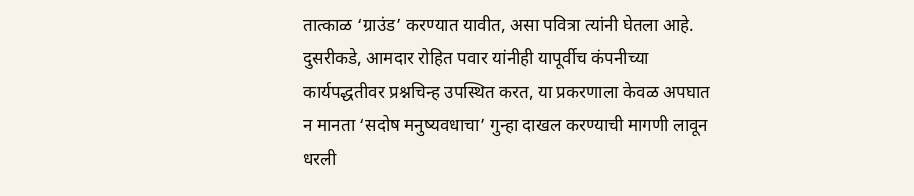तात्काळ ‘ग्राउंड’ करण्यात यावीत, असा पवित्रा त्यांनी घेतला आहे.
दुसरीकडे, आमदार रोहित पवार यांनीही यापूर्वीच कंपनीच्या कार्यपद्धतीवर प्रश्नचिन्ह उपस्थित करत, या प्रकरणाला केवळ अपघात न मानता ‘सदोष मनुष्यवधाचा’ गुन्हा दाखल करण्याची मागणी लावून धरली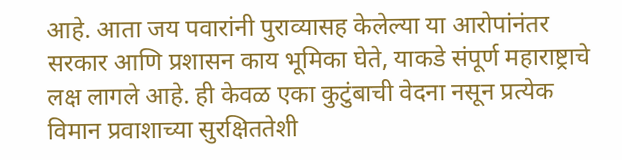आहे. आता जय पवारांनी पुराव्यासह केलेल्या या आरोपांनंतर सरकार आणि प्रशासन काय भूमिका घेते, याकडे संपूर्ण महाराष्ट्राचे लक्ष लागले आहे. ही केवळ एका कुटुंबाची वेदना नसून प्रत्येक विमान प्रवाशाच्या सुरक्षिततेशी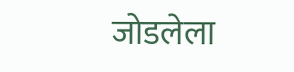जोडलेला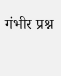गंभीर प्रश्न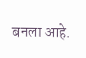बनला आहे.